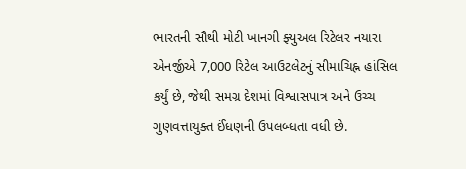ભારતની સૌથી મોટી ખાનગી ફ્યુઅલ રિટેલર નયારા એનર્જીએ 7,000 રિટેલ આઉટલેટનું સીમાચિહ્ન હાંસિલ કર્યું છે, જેથી સમગ્ર દેશમાં વિશ્વાસપાત્ર અને ઉચ્ચ ગુણવત્તાયુક્ત ઈંધણની ઉપલબ્ધતા વધી છે.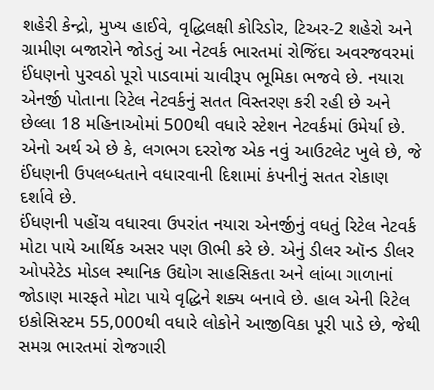શહેરી કેન્દ્રો, મુખ્ય હાઈવે, વૃદ્ધિલક્ષી કોરિડોર, ટિઅર-2 શહેરો અને ગ્રામીણ બજારોને જોડતું આ નેટવર્ક ભારતમાં રોજિંદા અવરજવરમાં ઈંધણનો પુરવઠો પૂરો પાડવામાં ચાવીરૂપ ભૂમિકા ભજવે છે. નયારા એનર્જી પોતાના રિટેલ નેટવર્કનું સતત વિસ્તરણ કરી રહી છે અને છેલ્લા 18 મહિનાઓમાં 500થી વધારે સ્ટેશન નેટવર્કમાં ઉમેર્યા છે. એનો અર્થ એ છે કે, લગભગ દરરોજ એક નવું આઉટલેટ ખુલે છે, જે ઈંધણની ઉપલબ્ધતાને વધારવાની દિશામાં કંપનીનું સતત રોકાણ દર્શાવે છે.
ઈંધણની પહોંચ વધારવા ઉપરાંત નયારા એનર્જીનું વધતું રિટેલ નેટવર્ક મોટા પાયે આર્થિક અસર પણ ઊભી કરે છે. એનું ડીલર ઑન્ડ ડીલર ઓપરેટેડ મોડલ સ્થાનિક ઉદ્યોગ સાહસિકતા અને લાંબા ગાળાનાં જોડાણ મારફતે મોટા પાયે વૃદ્ધિને શક્ય બનાવે છે. હાલ એની રિટેલ ઇકોસિસ્ટમ 55,000થી વધારે લોકોને આજીવિકા પૂરી પાડે છે, જેથી સમગ્ર ભારતમાં રોજગારી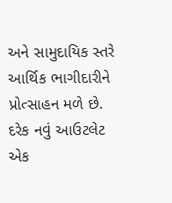અને સામુદાયિક સ્તરે આર્થિક ભાગીદારીને પ્રોત્સાહન મળે છે. દરેક નવું આઉટલેટ એક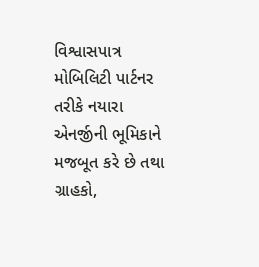વિશ્વાસપાત્ર મોબિલિટી પાર્ટનર તરીકે નયારા એનર્જીની ભૂમિકાને મજબૂત કરે છે તથા ગ્રાહકો,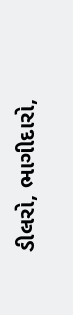ડીલરો, ભાગીદારો,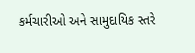કર્મચારીઓ અને સામુદાયિક સ્તરે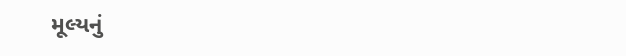મૂલ્યનું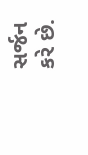સર્જન કરે છે.